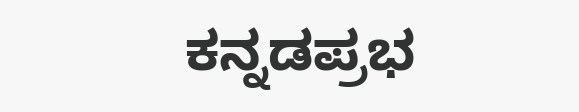ಕನ್ನಡಪ್ರಭ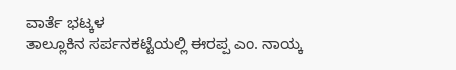ವಾರ್ತೆ ಭಟ್ಕಳ
ತಾಲ್ಲೂಕಿನ ಸರ್ಪನಕಟ್ಟೆಯಲ್ಲಿ ಈರಪ್ಪ ಎಂ. ನಾಯ್ಕ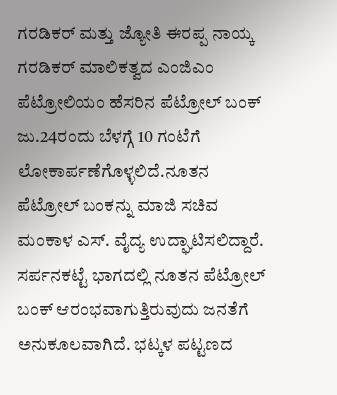ಗರಡಿಕರ್ ಮತ್ತು ಜ್ಯೋತಿ ಈರಪ್ಪ ನಾಯ್ಕ ಗರಡಿಕರ್ ಮಾಲಿಕತ್ವದ ಎಂಜಿಎಂ ಪೆಟ್ರೋಲಿಯಂ ಹೆಸರಿನ ಪೆಟ್ರೋಲ್ ಬಂಕ್ ಜು.24ರಂದು ಬೆಳಗ್ಗೆ 10 ಗಂಟೆಗೆ ಲೋಕಾರ್ಪಣೆಗೊಳ್ಳಲಿದೆ.ನೂತನ ಪೆಟ್ರೋಲ್ ಬಂಕನ್ನು ಮಾಜಿ ಸಚಿವ ಮಂಕಾಳ ಎಸ್. ವೈದ್ಯ ಉದ್ಘಾಟಿಸಲಿದ್ದಾರೆ. ಸರ್ಪನಕಟ್ಟೆ ಭಾಗದಲ್ಲಿ ನೂತನ ಪೆಟ್ರೋಲ್ ಬಂಕ್ ಆರಂಭವಾಗುತ್ತಿರುವುದು ಜನತೆಗೆ ಅನುಕೂಲವಾಗಿದೆ. ಭಟ್ಕಳ ಪಟ್ಟಣದ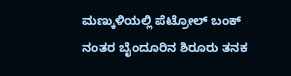ಮಣ್ಕುಳಿಯಲ್ಲಿ ಪೆಟ್ರೋಲ್ ಬಂಕ್ ನಂತರ ಬೈಂದೂರಿನ ಶಿರೂರು ತನಕ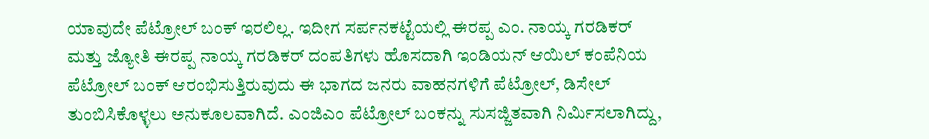ಯಾವುದೇ ಪೆಟ್ರೋಲ್ ಬಂಕ್ ಇರಲಿಲ್ಲ. ಇದೀಗ ಸರ್ಪನಕಟ್ಟೆಯಲ್ಲಿ ಈರಪ್ಪ ಎಂ. ನಾಯ್ಕ ಗರಡಿಕರ್ ಮತ್ತು ಜ್ಯೋತಿ ಈರಪ್ಪ ನಾಯ್ಕ ಗರಡಿಕರ್ ದಂಪತಿಗಳು ಹೊಸದಾಗಿ ಇಂಡಿಯನ್ ಆಯಿಲ್ ಕಂಪೆನಿಯ ಪೆಟ್ರೋಲ್ ಬಂಕ್ ಆರಂಭಿಸುತ್ತಿರುವುದು ಈ ಭಾಗದ ಜನರು ವಾಹನಗಳಿಗೆ ಪೆಟ್ರೋಲ್, ಡಿಸೇಲ್ ತುಂಬಿಸಿಕೊಳ್ಳಲು ಅನುಕೂಲವಾಗಿದೆ. ಎಂಜಿಎಂ ಪೆಟ್ರೋಲ್ ಬಂಕನ್ನು ಸುಸಜ್ಜಿತವಾಗಿ ನಿರ್ಮಿಸಲಾಗಿದ್ದು,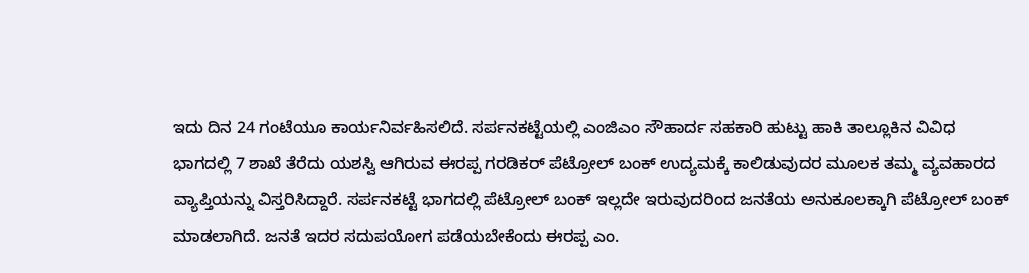ಇದು ದಿನ 24 ಗಂಟೆಯೂ ಕಾರ್ಯನಿರ್ವಹಿಸಲಿದೆ. ಸರ್ಪನಕಟ್ಟೆಯಲ್ಲಿ ಎಂಜಿಎಂ ಸೌಹಾರ್ದ ಸಹಕಾರಿ ಹುಟ್ಟು ಹಾಕಿ ತಾಲ್ಲೂಕಿನ ವಿವಿಧ ಭಾಗದಲ್ಲಿ 7 ಶಾಖೆ ತೆರೆದು ಯಶಸ್ವಿ ಆಗಿರುವ ಈರಪ್ಪ ಗರಡಿಕರ್ ಪೆಟ್ರೋಲ್ ಬಂಕ್ ಉದ್ಯಮಕ್ಕೆ ಕಾಲಿಡುವುದರ ಮೂಲಕ ತಮ್ಮ ವ್ಯವಹಾರದ ವ್ಯಾಪ್ತಿಯನ್ನು ವಿಸ್ತರಿಸಿದ್ದಾರೆ. ಸರ್ಪನಕಟ್ಟೆ ಭಾಗದಲ್ಲಿ ಪೆಟ್ರೋಲ್ ಬಂಕ್ ಇಲ್ಲದೇ ಇರುವುದರಿಂದ ಜನತೆಯ ಅನುಕೂಲಕ್ಕಾಗಿ ಪೆಟ್ರೋಲ್ ಬಂಕ್ ಮಾಡಲಾಗಿದೆ. ಜನತೆ ಇದರ ಸದುಪಯೋಗ ಪಡೆಯಬೇಕೆಂದು ಈರಪ್ಪ ಎಂ.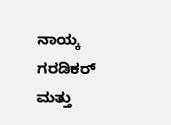ನಾಯ್ಕ ಗರಡಿಕರ್ ಮತ್ತು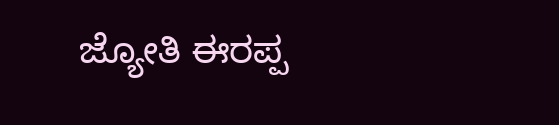ಜ್ಯೋತಿ ಈರಪ್ಪ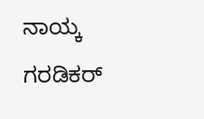ನಾಯ್ಕ ಗರಡಿಕರ್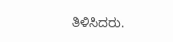ತಿಳಿಸಿದರು.